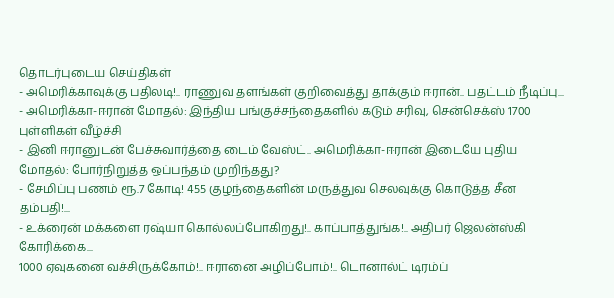தொடர்புடைய செய்திகள்
- அமெரிக்காவுக்கு பதிலடி!.. ராணுவ தளங்கள் குறிவைத்து தாக்கும் ஈரான்.. பதட்டம் நீடிப்பு...
- அமெரிக்கா-ஈரான் மோதல்: இந்திய பங்குச்சந்தைகளில் கடும் சரிவு, சென்செக்ஸ் 1700 புள்ளிகள் வீழ்ச்சி
- இனி ஈரானுடன் பேச்சுவார்த்தை டைம் வேஸ்ட்.. அமெரிக்கா-ஈரான் இடையே புதிய மோதல்: போர்நிறுத்த ஒப்பந்தம் முறிந்தது?
- சேமிப்பு பணம் ரூ.7 கோடி! 455 குழந்தைகளின் மருத்துவ செலவுக்கு கொடுத்த சீன தம்பதி!...
- உக்ரைன் மக்களை ரஷ்யா கொல்லப்போகிறது!.. காப்பாத்துங்க!.. அதிபர் ஜெலன்ஸ்கி கோரிக்கை...
1000 ஏவுகனை வச்சிருக்கோம்!.. ஈரானை அழிப்போம்!.. டொனால்ட் டிரம்ப்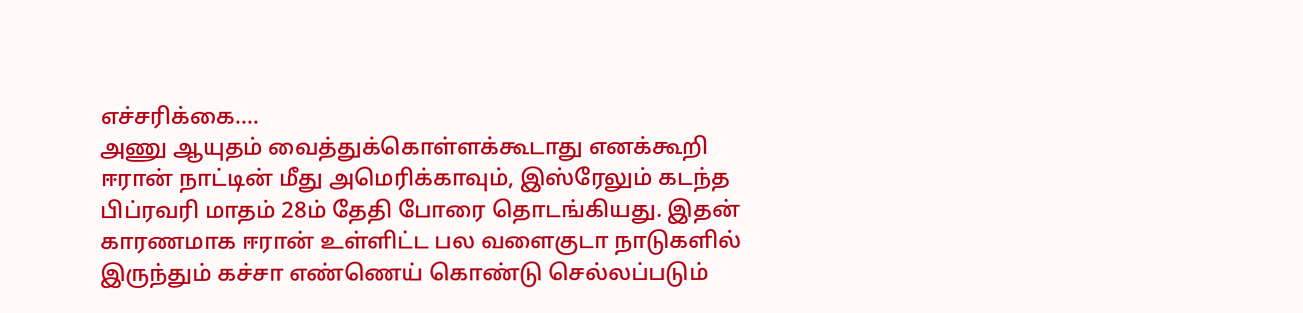எச்சரிக்கை....
அணு ஆயுதம் வைத்துக்கொள்ளக்கூடாது எனக்கூறி ஈரான் நாட்டின் மீது அமெரிக்காவும், இஸ்ரேலும் கடந்த பிப்ரவரி மாதம் 28ம் தேதி போரை தொடங்கியது. இதன் காரணமாக ஈரான் உள்ளிட்ட பல வளைகுடா நாடுகளில் இருந்தும் கச்சா எண்ணெய் கொண்டு செல்லப்படும்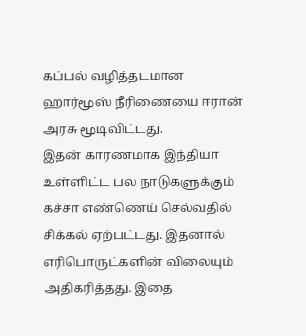கப்பல் வழித்தடமான ஹார்மூஸ் நீரிணையை ஈரான் அரசு மூடிவிட்டது.
இதன் காரணமாக இந்தியா உள்ளிட்ட பல நாடுகளுக்கும் கச்சா எண்ணெய் செல்வதில் சிக்கல் ஏற்பட்டது. இதனால் எரிபொருட்களின் விலையும் அதிகரித்தது. இதை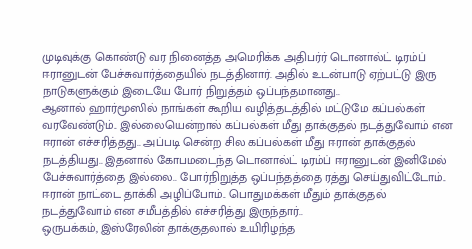முடிவுக்கு கொண்டு வர நினைத்த அமெரிக்க அதிபர்ர் டொனால்ட் டிரம்ப் ஈரானுடன் பேச்சுவார்த்தையில் நடத்தினார். அதில் உடன்பாடு ஏற்பட்டு இரு நாடுகளுக்கும் இடையே போர் நிறுத்தம் ஒப்பந்தமானது..
ஆனால் ஹார்மூஸில் நாங்கள் கூறிய வழித்தடத்தில் மட்டுமே கப்பல்கள் வரவேண்டும்.. இல்லையென்றால் கப்பல்கள் மீது தாக்குதல் நடத்துவோம் என ஈரான் எச்சரித்தது.. அப்படி சென்ற சில கப்பல்கள் மீது ஈரான் தாக்குதல் நடத்தியது.. இதனால் கோபமடைந்த டொனால்ட் டிரம்ப் ஈரானுடன் இனிமேல் பேச்சுவார்த்தை இல்லை.. போர்நிறுத்த ஒப்பந்தத்தை ரத்து செய்துவிட்டோம்.. ஈரான் நாட்டை தாக்கி அழிப்போம்.. பொதுமக்கள் மீதும் தாக்குதல் நடத்துவோம் என சமீபத்தில் எச்சரித்து இருந்தார்..
ஒருபக்கம், இஸ்ரேலின் தாக்குதலால் உயிரிழந்த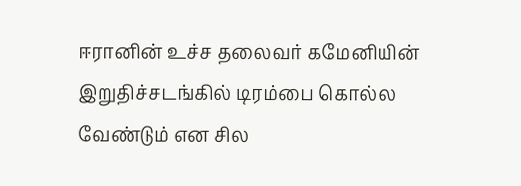ஈரானின் உச்ச தலைவர் கமேனியின் இறுதிச்சடங்கில் டிரம்பை கொல்ல வேண்டும் என சில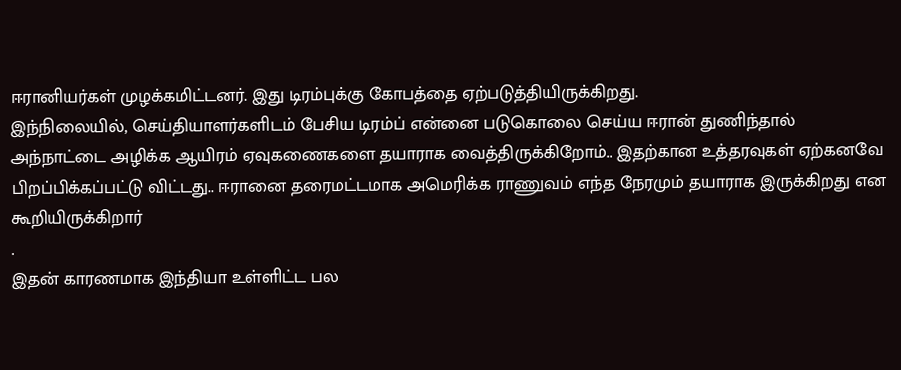ஈரானியர்கள் முழக்கமிட்டனர். இது டிரம்புக்கு கோபத்தை ஏற்படுத்தியிருக்கிறது.
இந்நிலையில், செய்தியாளர்களிடம் பேசிய டிரம்ப் என்னை படுகொலை செய்ய ஈரான் துணிந்தால் அந்நாட்டை அழிக்க ஆயிரம் ஏவுகணைகளை தயாராக வைத்திருக்கிறோம்.. இதற்கான உத்தரவுகள் ஏற்கனவே பிறப்பிக்கப்பட்டு விட்டது.. ஈரானை தரைமட்டமாக அமெரிக்க ராணுவம் எந்த நேரமும் தயாராக இருக்கிறது என கூறியிருக்கிறார்
.
இதன் காரணமாக இந்தியா உள்ளிட்ட பல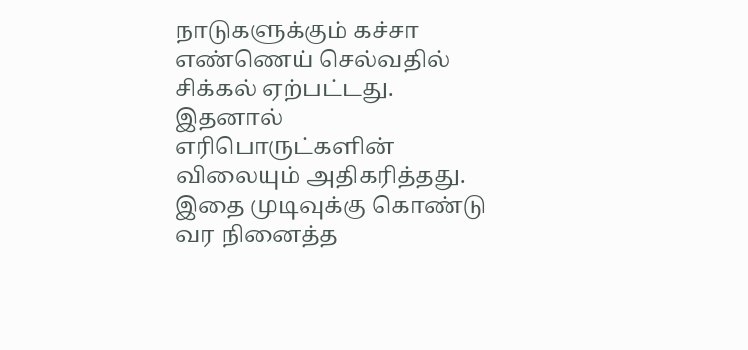நாடுகளுக்கும் கச்சா எண்ணெய் செல்வதில் சிக்கல் ஏற்பட்டது. இதனால் எரிபொருட்களின் விலையும் அதிகரித்தது. இதை முடிவுக்கு கொண்டு வர நினைத்த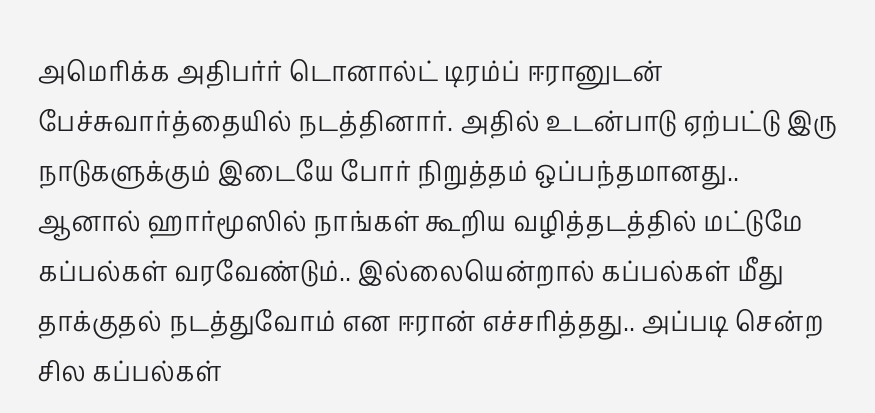அமெரிக்க அதிபர்ர் டொனால்ட் டிரம்ப் ஈரானுடன் பேச்சுவார்த்தையில் நடத்தினார். அதில் உடன்பாடு ஏற்பட்டு இரு நாடுகளுக்கும் இடையே போர் நிறுத்தம் ஒப்பந்தமானது..
ஆனால் ஹார்மூஸில் நாங்கள் கூறிய வழித்தடத்தில் மட்டுமே கப்பல்கள் வரவேண்டும்.. இல்லையென்றால் கப்பல்கள் மீது தாக்குதல் நடத்துவோம் என ஈரான் எச்சரித்தது.. அப்படி சென்ற சில கப்பல்கள்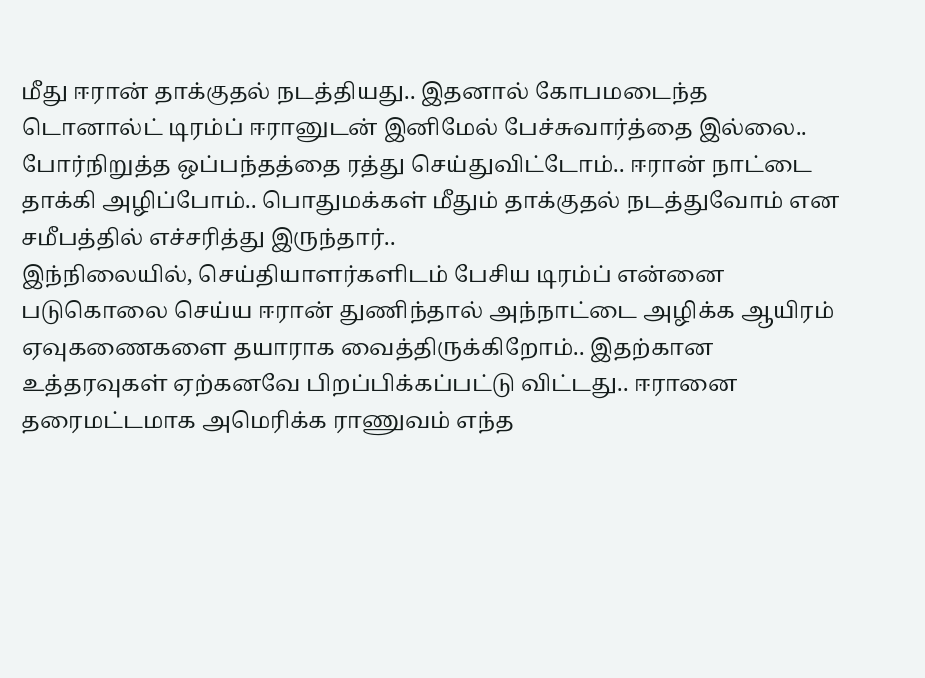மீது ஈரான் தாக்குதல் நடத்தியது.. இதனால் கோபமடைந்த டொனால்ட் டிரம்ப் ஈரானுடன் இனிமேல் பேச்சுவார்த்தை இல்லை.. போர்நிறுத்த ஒப்பந்தத்தை ரத்து செய்துவிட்டோம்.. ஈரான் நாட்டை தாக்கி அழிப்போம்.. பொதுமக்கள் மீதும் தாக்குதல் நடத்துவோம் என சமீபத்தில் எச்சரித்து இருந்தார்..
இந்நிலையில், செய்தியாளர்களிடம் பேசிய டிரம்ப் என்னை படுகொலை செய்ய ஈரான் துணிந்தால் அந்நாட்டை அழிக்க ஆயிரம் ஏவுகணைகளை தயாராக வைத்திருக்கிறோம்.. இதற்கான உத்தரவுகள் ஏற்கனவே பிறப்பிக்கப்பட்டு விட்டது.. ஈரானை தரைமட்டமாக அமெரிக்க ராணுவம் எந்த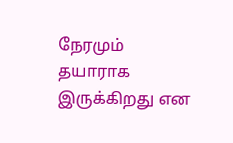நேரமும் தயாராக இருக்கிறது என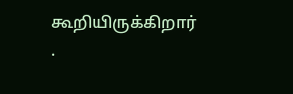கூறியிருக்கிறார்
.